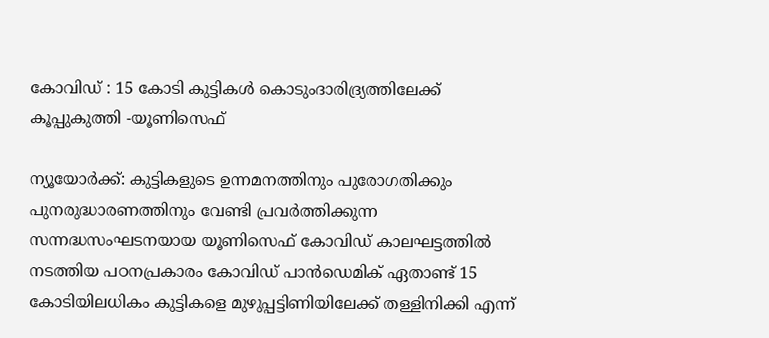കോവിഡ് : 15 കോടി കുട്ടികള്‍ കൊടുംദാരിദ്ര്യത്തിലേക്ക് കൂപ്പുകുത്തി -യൂണിസെഫ്

ന്യൂയോര്‍ക്ക്: കുട്ടികളുടെ ഉന്നമനത്തിനും പുരോഗതിക്കും പുനരുദ്ധാരണത്തിനും വേണ്ടി പ്രവര്‍ത്തിക്കുന്ന സന്നദ്ധസംഘടനയായ യൂണിസെഫ് കോവിഡ് കാലഘട്ടത്തില്‍ നടത്തിയ പഠനപ്രകാരം കോവിഡ് പാന്‍ഡെമിക് ഏതാണ്ട് 15 കോടിയിലധികം കുട്ടികളെ മുഴുപ്പട്ടിണിയിലേക്ക് തള്ളിനിക്കി എന്ന്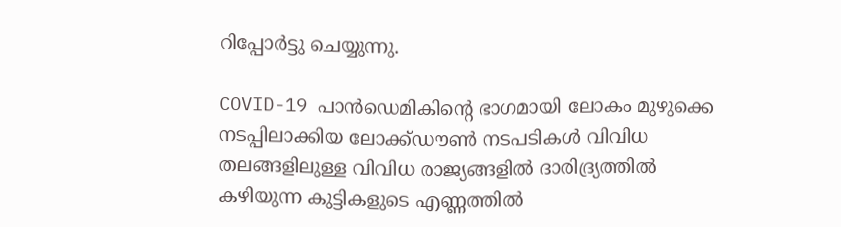റിപ്പോര്‍ട്ടു ചെയ്യുന്നു.

COVID-19 പാന്‍ഡെമികിന്റെ ഭാഗമായി ലോകം മുഴുക്കെ നടപ്പിലാക്കിയ ലോക്ക്ഡൗണ്‍ നടപടികള്‍ വിവിധ തലങ്ങളിലുള്ള വിവിധ രാജ്യങ്ങളില്‍ ദാരിദ്ര്യത്തില്‍ കഴിയുന്ന കുട്ടികളുടെ എണ്ണത്തില്‍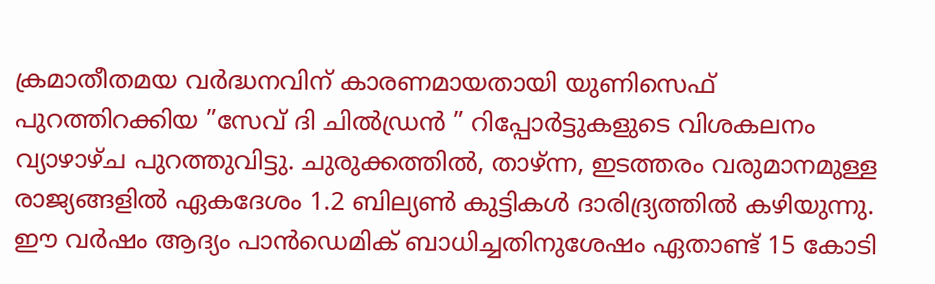ക്രമാതീതമയ വര്‍ദ്ധനവിന് കാരണമായതായി യുണിസെഫ് പുറത്തിറക്കിയ ”സേവ് ദി ചില്‍ഡ്രന്‍ ” റിപ്പോര്‍ട്ടുകളുടെ വിശകലനം വ്യാഴാഴ്ച പുറത്തുവിട്ടു. ചുരുക്കത്തില്‍, താഴ്ന്ന, ഇടത്തരം വരുമാനമുള്ള രാജ്യങ്ങളില്‍ ഏകദേശം 1.2 ബില്യണ്‍ കുട്ടികള്‍ ദാരിദ്ര്യത്തില്‍ കഴിയുന്നു. ഈ വര്‍ഷം ആദ്യം പാന്‍ഡെമിക് ബാധിച്ചതിനുശേഷം ഏതാണ്ട് 15 കോടി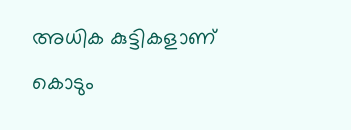അധിക കുട്ടികളാണ് കൊടും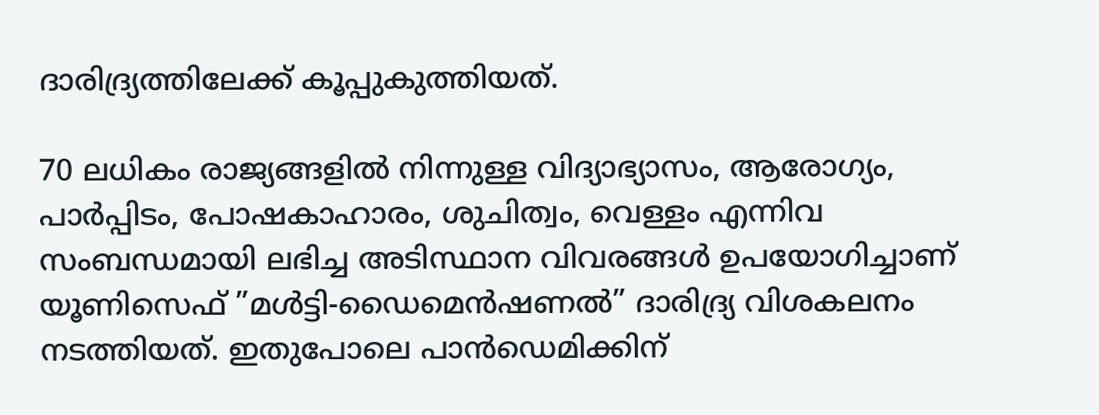ദാരിദ്ര്യത്തിലേക്ക് കൂപ്പുകുത്തിയത്.

70 ലധികം രാജ്യങ്ങളില്‍ നിന്നുള്ള വിദ്യാഭ്യാസം, ആരോഗ്യം, പാര്‍പ്പിടം, പോഷകാഹാരം, ശുചിത്വം, വെള്ളം എന്നിവ സംബന്ധമായി ലഭിച്ച അടിസ്ഥാന വിവരങ്ങള്‍ ഉപയോഗിച്ചാണ് യൂണിസെഫ് ”മള്‍ട്ടി-ഡൈമെന്‍ഷണല്‍” ദാരിദ്ര്യ വിശകലനം നടത്തിയത്. ഇതുപോലെ പാന്‍ഡെമിക്കിന്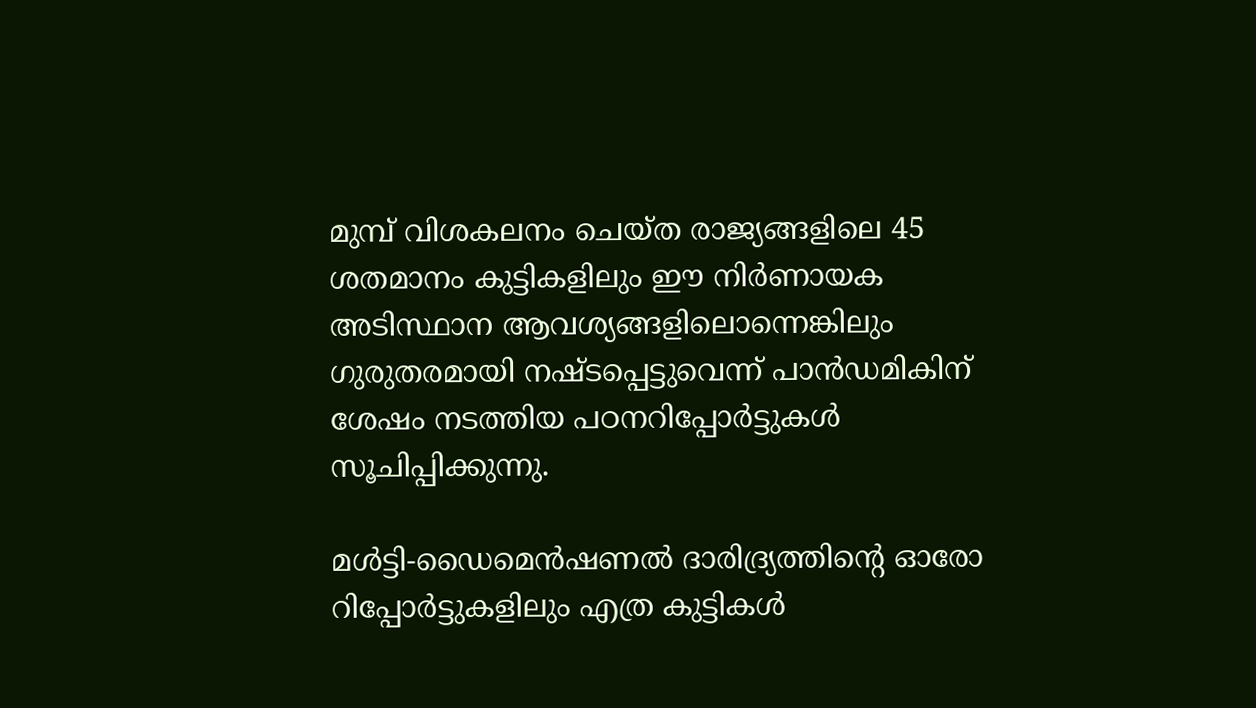മുമ്പ് വിശകലനം ചെയ്ത രാജ്യങ്ങളിലെ 45 ശതമാനം കുട്ടികളിലും ഈ നിര്‍ണായക അടിസ്ഥാന ആവശ്യങ്ങളിലൊന്നെങ്കിലും ഗുരുതരമായി നഷ്ടപ്പെട്ടുവെന്ന് പാന്‍ഡമികിന് ശേഷം നടത്തിയ പഠനറിപ്പോര്‍ട്ടുകള്‍ സൂചിപ്പിക്കുന്നു.

മള്‍ട്ടി-ഡൈമെന്‍ഷണല്‍ ദാരിദ്ര്യത്തിന്റെ ഓരോ റിപ്പോര്‍ട്ടുകളിലും എത്ര കുട്ടികള്‍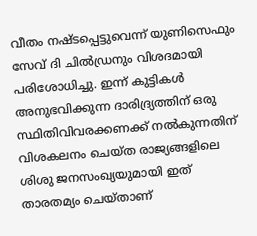വീതം നഷ്ടപ്പെട്ടുവെന്ന് യുണിസെഫും സേവ് ദി ചില്‍ഡ്രനും വിശദമായി പരിശോധിച്ചു. ഇന്ന് കുട്ടികള്‍ അനുഭവിക്കുന്ന ദാരിദ്ര്യത്തിന് ഒരു സ്ഥിതിവിവരക്കണക്ക് നല്‍കുന്നതിന് വിശകലനം ചെയ്ത രാജ്യങ്ങളിലെ ശിശു ജനസംഖ്യയുമായി ഇത് താരതമ്യം ചെയ്താണ്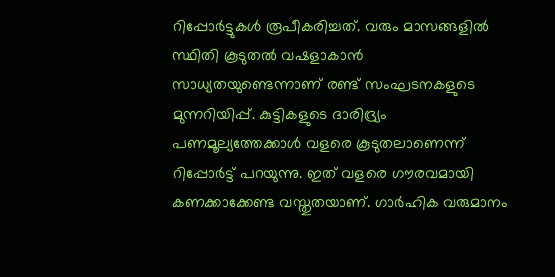റിപ്പോര്‍ട്ടുകള്‍ രൂപീകരിച്ചത്. വരും മാസങ്ങളില്‍ സ്ഥിതി കൂടുതല്‍ വഷളാകാന്‍ സാധ്യതയുണ്ടെന്നാണ് രണ്ട് സംഘടനകളുടെ മുന്നറിയിപ്പ്. കുട്ടികളുടെ ദാരിദ്ര്യം പണമൂല്യത്തേക്കാള്‍ വളരെ കൂടുതലാണെന്ന് റിപ്പോര്‍ട്ട് പറയുന്നു. ഇത് വളരെ ഗൗരവമായി കണക്കാക്കേണ്ട വസ്തുതയാണ്. ഗാര്‍ഹിക വരുമാനം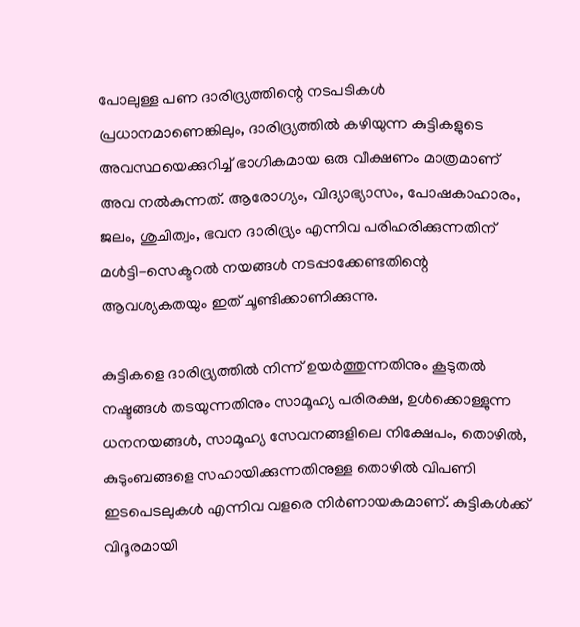പോലുള്ള പണ ദാരിദ്ര്യത്തിന്റെ നടപടികള്‍ പ്രധാനമാണെങ്കിലും, ദാരിദ്ര്യത്തില്‍ കഴിയുന്ന കുട്ടികളുടെ അവസ്ഥയെക്കുറിച്ച് ഭാഗികമായ ഒരു വീക്ഷണം മാത്രമാണ് അവ നല്‍കുന്നത്. ആരോഗ്യം, വിദ്യാഭ്യാസം, പോഷകാഹാരം, ജലം, ശുചിത്വം, ഭവന ദാരിദ്ര്യം എന്നിവ പരിഹരിക്കുന്നതിന് മള്‍ട്ടി-സെക്ടറല്‍ നയങ്ങള്‍ നടപ്പാക്കേണ്ടതിന്റെ ആവശ്യകതയും ഇത് ചൂണ്ടിക്കാണിക്കുന്നു.

കുട്ടികളെ ദാരിദ്ര്യത്തില്‍ നിന്ന് ഉയര്‍ത്തുന്നതിനും കൂടുതല്‍ നഷ്ടങ്ങള്‍ തടയുന്നതിനും സാമൂഹ്യ പരിരക്ഷ, ഉള്‍ക്കൊള്ളുന്ന ധനനയങ്ങള്‍, സാമൂഹ്യ സേവനങ്ങളിലെ നിക്ഷേപം, തൊഴില്‍, കുടുംബങ്ങളെ സഹായിക്കുന്നതിനുള്ള തൊഴില്‍ വിപണി ഇടപെടലുകള്‍ എന്നിവ വളരെ നിര്‍ണായകമാണ്. കുട്ടികള്‍ക്ക് വിദൂരമായി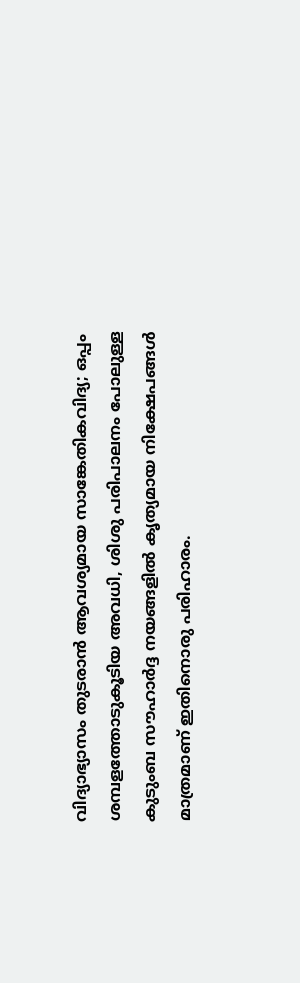വിദ്യാഭ്യാസം തുടരാന്‍ ആവശ്യമായ സാങ്കേതികവിദ്യ; ഒപ്പം ശമ്പളത്തോടുകൂടിയ അവധി, ശിശു പരിപാലനം പോലുള്ള കുടുംബ സൗഹാര്‍ദ്ദ നയങ്ങളില്‍ കൃത്യമായ നിക്ഷേപങ്ങള്‍ മാത്രമാണ് ഇതിനൊരു പരിഹാരം.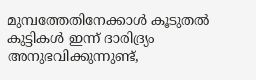മുമ്പത്തേതിനേക്കാള്‍ കൂടുതല്‍ കുട്ടികള്‍ ഇന്ന് ദാരിദ്ര്യം അനുഭവിക്കുന്നുണ്ട്,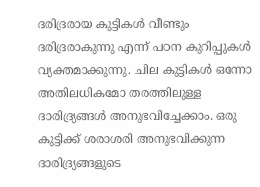ദരിദ്രരായ കുട്ടികള്‍ വീണ്ടും ദരിദ്രരാകുന്നു എന്ന് പഠന കുറിപ്പുകള്‍ വ്യക്തമാക്കുന്നു. ചില കുട്ടികള്‍ ഒന്നോ അതിലധികമോ തരത്തിലുള്ള ദാരിദ്ര്യങ്ങള്‍ അനുഭവിച്ചേക്കാം. ഒരു കുട്ടിക്ക് ശരാശരി അനുഭവിക്കുന്ന ദാരിദ്ര്യങ്ങളുടെ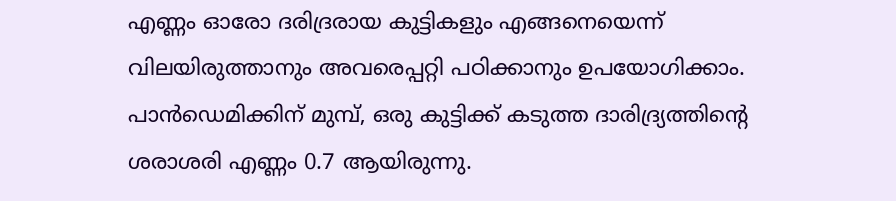എണ്ണം ഓരോ ദരിദ്രരായ കുട്ടികളും എങ്ങനെയെന്ന് വിലയിരുത്താനും അവരെപ്പറ്റി പഠിക്കാനും ഉപയോഗിക്കാം. പാന്‍ഡെമിക്കിന് മുമ്പ്, ഒരു കുട്ടിക്ക് കടുത്ത ദാരിദ്ര്യത്തിന്റെ ശരാശരി എണ്ണം 0.7 ആയിരുന്നു.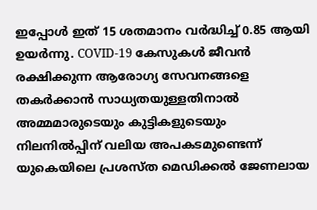ഇപ്പോള്‍ ഇത് 15 ശതമാനം വര്‍ദ്ധിച്ച് 0.85 ആയി ഉയര്‍ന്നു. COVID-19 കേസുകള്‍ ജീവന്‍ രക്ഷിക്കുന്ന ആരോഗ്യ സേവനങ്ങളെ തകര്‍ക്കാന്‍ സാധ്യതയുള്ളതിനാല്‍ അമ്മമാരുടെയും കുട്ടികളുടെയും നിലനില്‍പ്പിന് വലിയ അപകടമുണ്ടെന്ന് യുകെയിലെ പ്രശസ്ത മെഡിക്കല്‍ ജേണലായ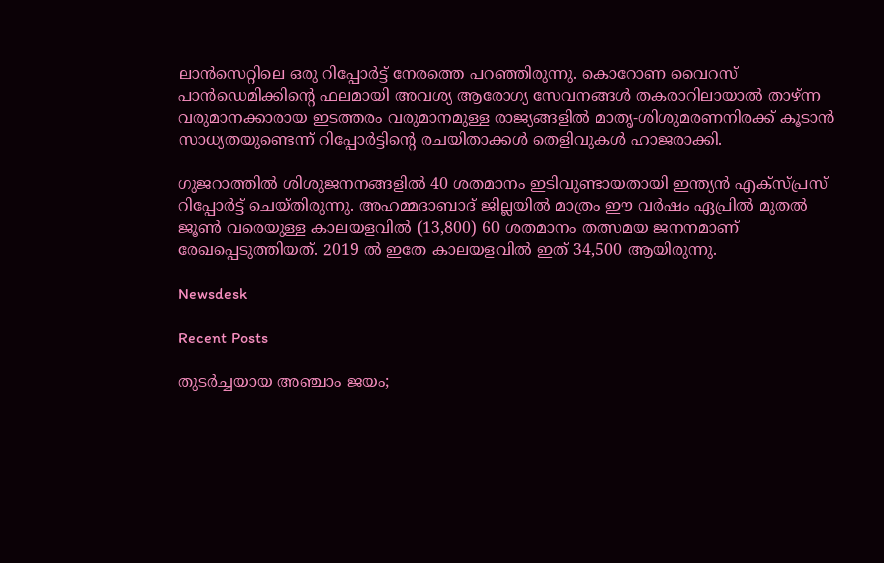ലാന്‍സെറ്റിലെ ഒരു റിപ്പോര്‍ട്ട് നേരത്തെ പറഞ്ഞിരുന്നു. കൊറോണ വൈറസ് പാന്‍ഡെമിക്കിന്റെ ഫലമായി അവശ്യ ആരോഗ്യ സേവനങ്ങള്‍ തകരാറിലായാല്‍ താഴ്ന്ന വരുമാനക്കാരായ ഇടത്തരം വരുമാനമുള്ള രാജ്യങ്ങളില്‍ മാതൃ-ശിശുമരണനിരക്ക് കൂടാന്‍ സാധ്യതയുണ്ടെന്ന് റിപ്പോര്‍ട്ടിന്റെ രചയിതാക്കള്‍ തെളിവുകള്‍ ഹാജരാക്കി.

ഗുജറാത്തില്‍ ശിശുജനനങ്ങളില്‍ 40 ശതമാനം ഇടിവുണ്ടായതായി ഇന്ത്യന്‍ എക്‌സ്പ്രസ് റിപ്പോര്‍ട്ട് ചെയ്തിരുന്നു. അഹമ്മദാബാദ് ജില്ലയില്‍ മാത്രം ഈ വര്‍ഷം ഏപ്രില്‍ മുതല്‍ ജൂണ്‍ വരെയുള്ള കാലയളവില്‍ (13,800) 60 ശതമാനം തത്സമയ ജനനമാണ് രേഖപ്പെടുത്തിയത്. 2019 ല്‍ ഇതേ കാലയളവില്‍ ഇത് 34,500 ആയിരുന്നു.

Newsdesk

Recent Posts

തുടർച്ചയായ അഞ്ചാം ജയം;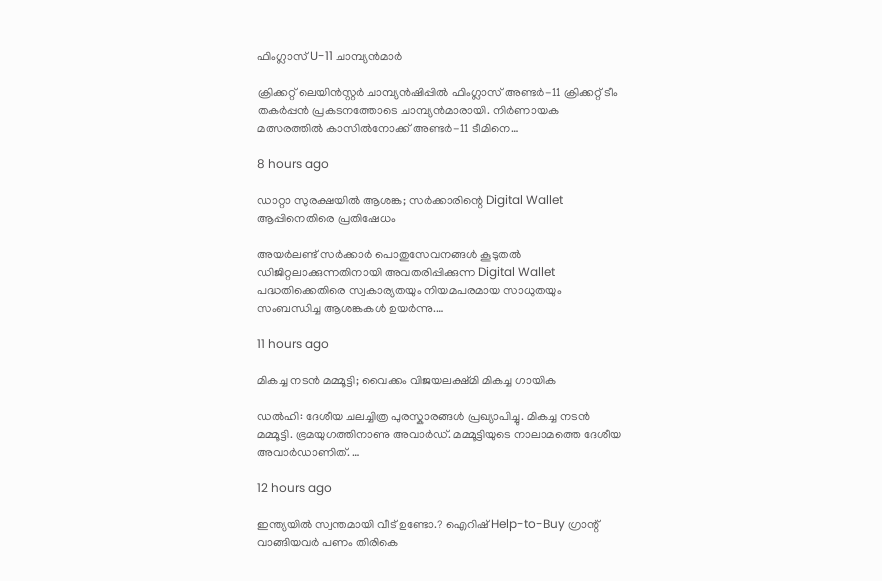ഫിംഗ്ലാസ് U-11 ചാമ്പ്യൻമാർ

ക്രിക്കറ്റ് ലെയിൻസ്റ്റർ ചാമ്പ്യൻഷിപ്പിൽ ഫിംഗ്ലാസ് അണ്ടർ-11 ക്രിക്കറ്റ് ടീം തകർപ്പൻ പ്രകടനത്തോടെ ചാമ്പ്യൻമാരായി. നിർണായക മത്സരത്തിൽ കാസിൽനോക്ക് അണ്ടർ-11 ടീമിനെ…

8 hours ago

ഡാറ്റാ സുരക്ഷയിൽ ആശങ്ക; സർക്കാരിന്റെ Digital Wallet ആപ്പിനെതിരെ പ്രതിഷേധം

അയർലണ്ട് സർക്കാർ പൊതുസേവനങ്ങൾ കൂടുതൽ ഡിജിറ്റലാക്കുന്നതിനായി അവതരിപ്പിക്കുന്ന Digital Wallet പദ്ധതിക്കെതിരെ സ്വകാര്യതയും നിയമപരമായ സാധുതയും സംബന്ധിച്ച ആശങ്കകൾ ഉയർന്നു.…

11 hours ago

മികച്ച നടൻ മമ്മൂട്ടി; വൈക്കം വിജയലക്ഷ്മി മികച്ച ഗായിക

ഡൽഹി: ദേശീയ ചലച്ചിത്ര പുരസ്കാരങ്ങൾ പ്രഖ്യാപിച്ചു. മികച്ച നടൻ മമ്മൂട്ടി. ഭ്രമയുഗത്തിനാണു അവാർഡ്. മമ്മൂട്ടിയുടെ നാലാമത്തെ ദേശീയ അവാർഡാണിത്. …

12 hours ago

ഇന്ത്യയിൽ സ്വന്തമായി വീട് ഉണ്ടോ.? ഐറിഷ് Help-to-Buy ഗ്രാന്റ് വാങ്ങിയവർ പണം തിരികെ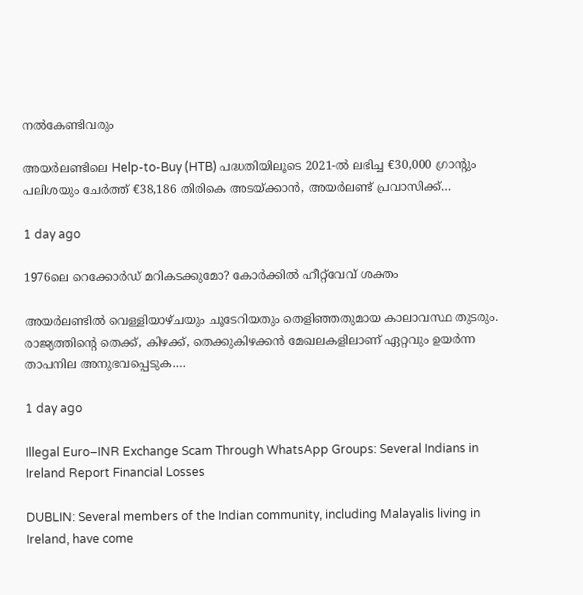നൽകേണ്ടിവരും

അയർലണ്ടിലെ Help-to-Buy (HTB) പദ്ധതിയിലൂടെ 2021-ൽ ലഭിച്ച €30,000 ഗ്രാന്റും പലിശയും ചേർത്ത് €38,186 തിരികെ അടയ്ക്കാൻ, അയർലണ്ട് പ്രവാസിക്ക്…

1 day ago

1976ലെ റെക്കോർഡ് മറികടക്കുമോ? കോർക്കിൽ ഹീറ്റ്‌വേവ് ശക്തം

അയർലണ്ടിൽ വെള്ളിയാഴ്ചയും ചൂടേറിയതും തെളിഞ്ഞതുമായ കാലാവസ്ഥ തുടരും. രാജ്യത്തിന്റെ തെക്ക്, കിഴക്ക്, തെക്കുകിഴക്കൻ മേഖലകളിലാണ് ഏറ്റവും ഉയർന്ന താപനില അനുഭവപ്പെടുക.…

1 day ago

Illegal Euro–INR Exchange Scam Through WhatsApp Groups: Several Indians in Ireland Report Financial Losses

DUBLIN: Several members of the Indian community, including Malayalis living in Ireland, have come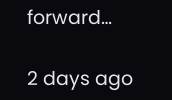forward…

2 days ago